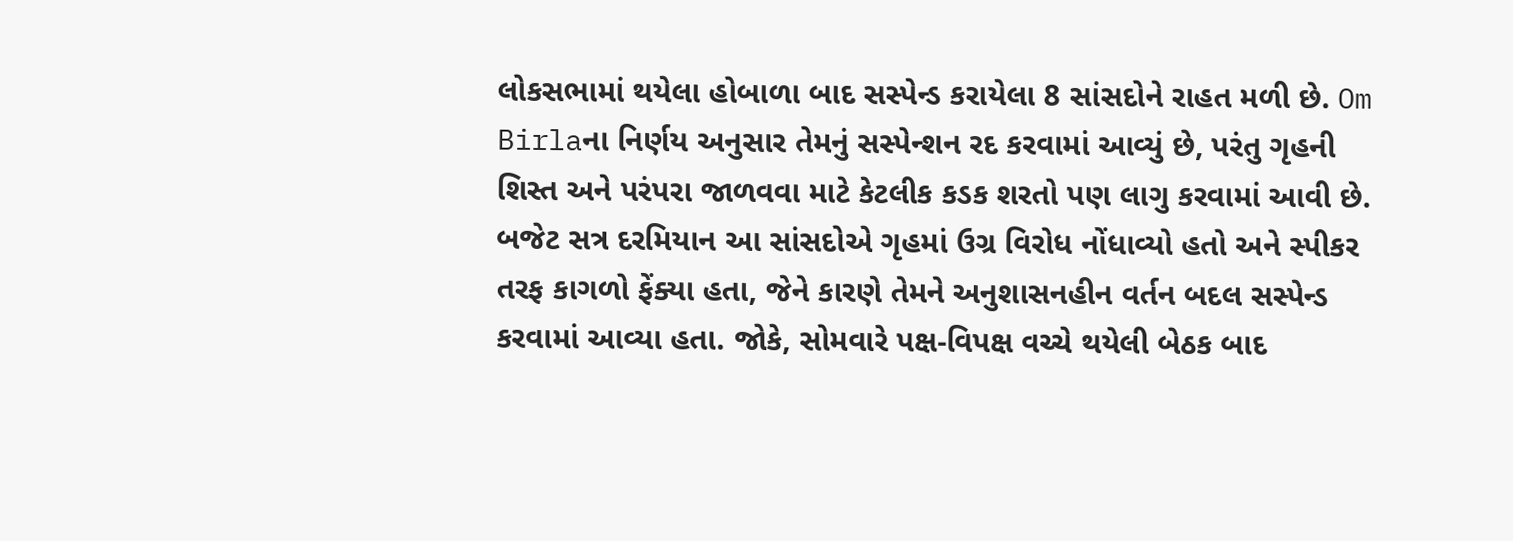લોકસભામાં થયેલા હોબાળા બાદ સસ્પેન્ડ કરાયેલા 8 સાંસદોને રાહત મળી છે. Om Birlaના નિર્ણય અનુસાર તેમનું સસ્પેન્શન રદ કરવામાં આવ્યું છે, પરંતુ ગૃહની શિસ્ત અને પરંપરા જાળવવા માટે કેટલીક કડક શરતો પણ લાગુ કરવામાં આવી છે. બજેટ સત્ર દરમિયાન આ સાંસદોએ ગૃહમાં ઉગ્ર વિરોધ નોંધાવ્યો હતો અને સ્પીકર તરફ કાગળો ફેંક્યા હતા, જેને કારણે તેમને અનુશાસનહીન વર્તન બદલ સસ્પેન્ડ કરવામાં આવ્યા હતા. જોકે, સોમવારે પક્ષ-વિપક્ષ વચ્ચે થયેલી બેઠક બાદ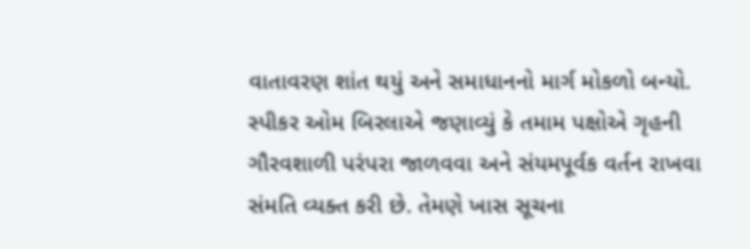વાતાવરણ શાંત થયું અને સમાધાનનો માર્ગ મોકળો બન્યો.
સ્પીકર ઓમ બિરલાએ જણાવ્યું કે તમામ પક્ષોએ ગૃહની ગૌરવશાળી પરંપરા જાળવવા અને સંયમપૂર્વક વર્તન રાખવા સંમતિ વ્યક્ત કરી છે. તેમણે ખાસ સૂચના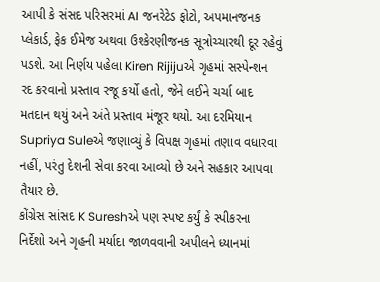આપી કે સંસદ પરિસરમાં AI જનરેટેડ ફોટો, અપમાનજનક પ્લેકાર્ડ, ફેક ઈમેજ અથવા ઉશ્કેરણીજનક સૂત્રોચ્ચારથી દૂર રહેવું પડશે. આ નિર્ણય પહેલા Kiren Rijijuએ ગૃહમાં સસ્પેન્શન રદ કરવાનો પ્રસ્તાવ રજૂ કર્યો હતો, જેને લઈને ચર્ચા બાદ મતદાન થયું અને અંતે પ્રસ્તાવ મંજૂર થયો. આ દરમિયાન Supriya Suleએ જણાવ્યું કે વિપક્ષ ગૃહમાં તણાવ વધારવા નહીં, પરંતુ દેશની સેવા કરવા આવ્યો છે અને સહકાર આપવા તૈયાર છે.
કોંગ્રેસ સાંસદ K Sureshએ પણ સ્પષ્ટ કર્યું કે સ્પીકરના નિર્દેશો અને ગૃહની મર્યાદા જાળવવાની અપીલને ધ્યાનમાં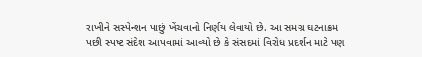રાખીને સસ્પેન્શન પાછું ખેંચવાનો નિર્ણય લેવાયો છે. આ સમગ્ર ઘટનાક્રમ પછી સ્પષ્ટ સંદેશ આપવામાં આવ્યો છે કે સંસદમાં વિરોધ પ્રદર્શન માટે પણ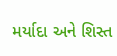મર્યાદા અને શિસ્ત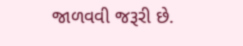જાળવવી જરૂરી છે.